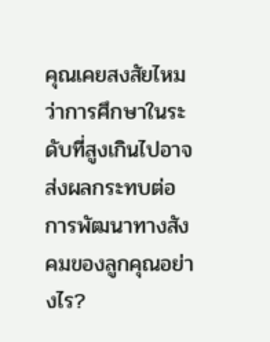คุณเคยสงสัยไหมว่าการศึกษาในระดับที่สูงเกินไปอาจส่งผลกระทบต่อการพัฒนาทางสังคมของลูกคุณอย่างไร?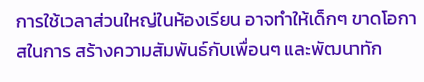การใช้เวลาส่วนใหญ่ในห้องเรียน อาจทำให้เด็กๆ ขาดโอกาสในการ สร้างความสัมพันธ์กับเพื่อนๆ และพัฒนาทัก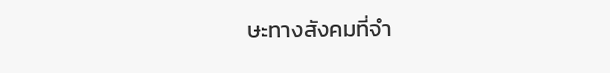ษะทางสังคมที่จำ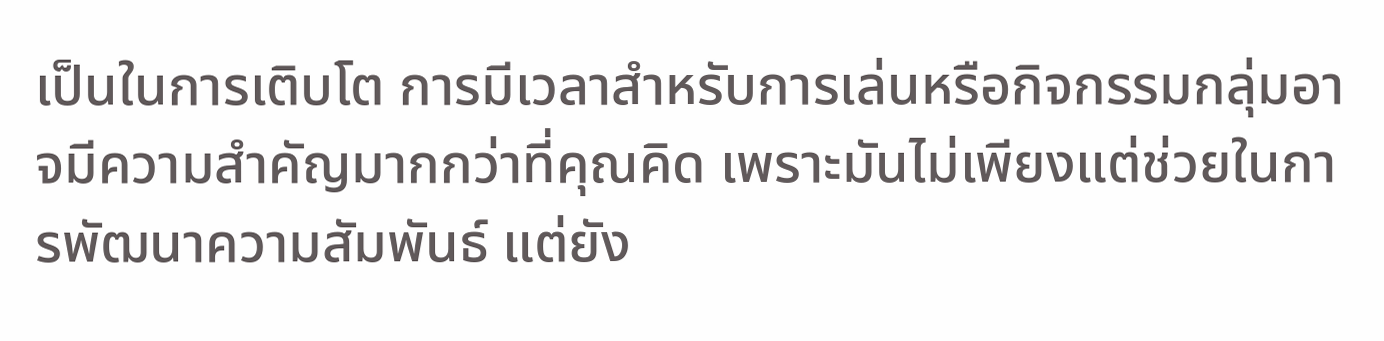เป็นในการเติบโต การมีเวลาสำหรับการเล่นหรือกิจกรรมกลุ่มอาจมีความสำคัญมากกว่าที่คุณคิด เพราะมันไม่เพียงแต่ช่วยในการพัฒนาความสัมพันธ์ แต่ยัง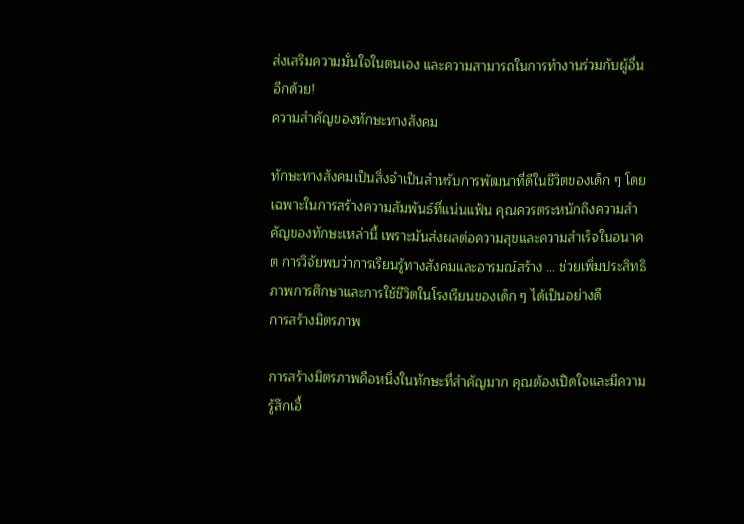ส่งเสริมความมั่นใจในตนเอง และความสามารถในการทำงานร่วมกับผู้อื่นอีกด้วย!
ความสำคัญของทักษะทางสังคม

ทักษะทางสังคมเป็นสิ่งจำเป็นสำหรับการพัฒนาที่ดีในชีวิตของเด็ก ๆ โดยเฉพาะในการสร้างความสัมพันธ์ที่แน่นแฟ้น คุณควรตระหนักถึงความสำคัญของทักษะเหล่านี้ เพราะมันส่งผลต่อความสุขและความสำเร็จในอนาคต การวิจัยพบว่าการเรียนรู้ทางสังคมและอารมณ์สร้าง … ช่วยเพิ่มประสิทธิภาพการศึกษาและการใช้ชีวิตในโรงเรียนของเด็ก ๆ ได้เป็นอย่างดี
การสร้างมิตรภาพ

การสร้างมิตรภาพคือหนึ่งในทักษะที่สำคัญมาก คุณต้องเปิดใจและมีความรู้สึกเอื้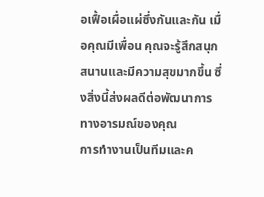อเฟื้อเผื่อแผ่ซึ่งกันและกัน เมื่อคุณมีเพื่อน คุณจะรู้สึกสนุกสนานและมีความสุขมากขึ้น ซึ่งสิ่งนี้ส่งผลดีต่อพัฒนาการทางอารมณ์ของคุณ
การทำงานเป็นทีมและค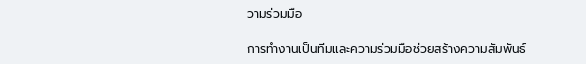วามร่วมมือ

การทำงานเป็นทีมและความร่วมมือช่วยสร้างความสัมพันธ์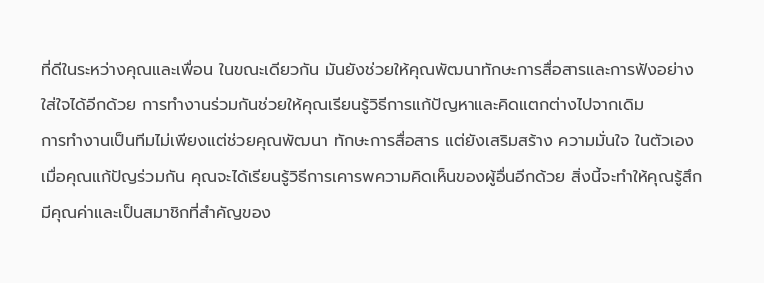ที่ดีในระหว่างคุณและเพื่อน ในขณะเดียวกัน มันยังช่วยให้คุณพัฒนาทักษะการสื่อสารและการฟังอย่างใส่ใจได้อีกด้วย การทำงานร่วมกันช่วยให้คุณเรียนรู้วิธีการแก้ปัญหาและคิดแตกต่างไปจากเดิม
การทำงานเป็นทีมไม่เพียงแต่ช่วยคุณพัฒนา ทักษะการสื่อสาร แต่ยังเสริมสร้าง ความมั่นใจ ในตัวเอง เมื่อคุณแก้ปัญร่วมกัน คุณจะได้เรียนรู้วิธีการเคารพความคิดเห็นของผู้อื่นอีกด้วย สิ่งนี้จะทำให้คุณรู้สึกมีคุณค่าและเป็นสมาชิกที่สำคัญของ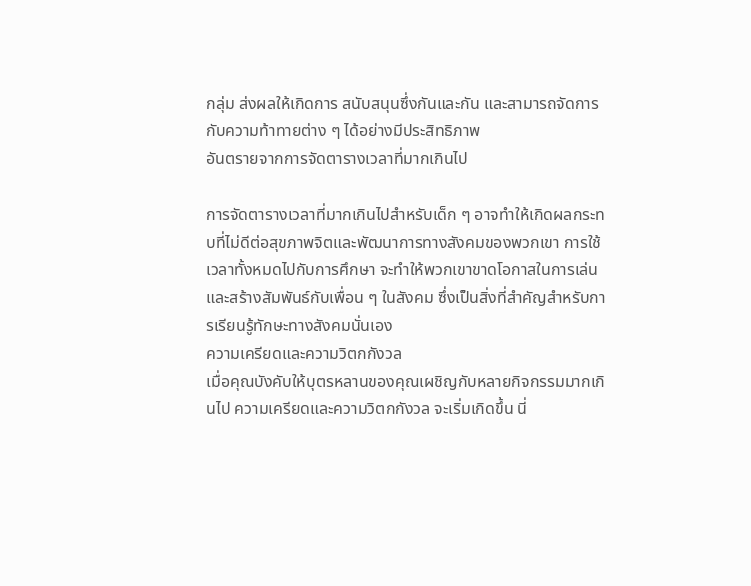กลุ่ม ส่งผลให้เกิดการ สนับสนุนซึ่งกันและกัน และสามารถจัดการกับความท้าทายต่าง ๆ ได้อย่างมีประสิทธิภาพ
อันตรายจากการจัดตารางเวลาที่มากเกินไป

การจัดตารางเวลาที่มากเกินไปสำหรับเด็ก ๆ อาจทำให้เกิดผลกระทบที่ไม่ดีต่อสุขภาพจิตและพัฒนาการทางสังคมของพวกเขา การใช้เวลาทั้งหมดไปกับการศึกษา จะทำให้พวกเขาขาดโอกาสในการเล่นและสร้างสัมพันธ์กับเพื่อน ๆ ในสังคม ซึ่งเป็นสิ่งที่สำคัญสำหรับการเรียนรู้ทักษะทางสังคมนั่นเอง
ความเครียดและความวิตกกังวล
เมื่อคุณบังคับให้บุตรหลานของคุณเผชิญกับหลายกิจกรรมมากเกินไป ความเครียดและความวิตกกังวล จะเริ่มเกิดขึ้น นี่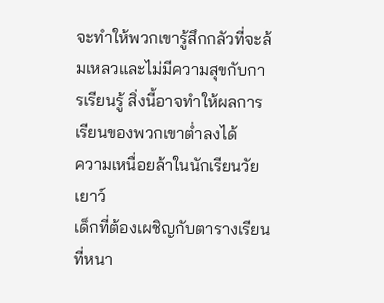จะทำให้พวกเขารู้สึกกลัวที่จะล้มเหลวและไม่มีความสุขกับการเรียนรู้ สิ่งนี้อาจทำให้ผลการเรียนของพวกเขาต่ำลงได้
ความเหนื่อยล้าในนักเรียนวัยเยาว์
เด็กที่ต้องเผชิญกับตารางเรียนที่หนา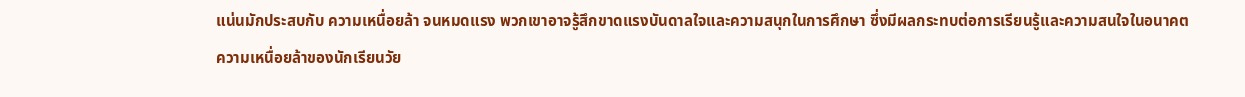แน่นมักประสบกับ ความเหนื่อยล้า จนหมดแรง พวกเขาอาจรู้สึกขาดแรงบันดาลใจและความสนุกในการศึกษา ซึ่งมีผลกระทบต่อการเรียนรู้และความสนใจในอนาคต
ความเหนื่อยล้าของนักเรียนวัย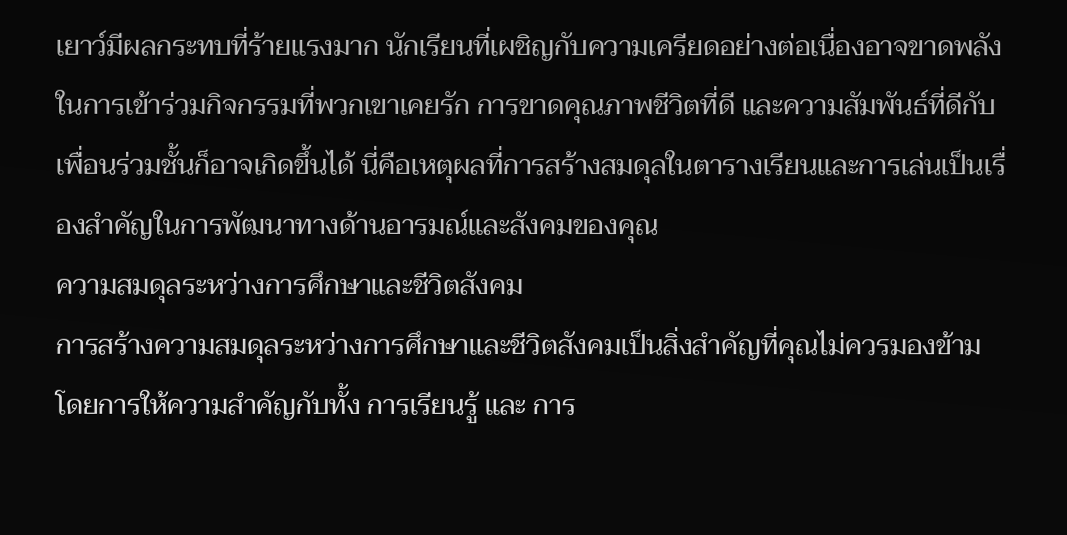เยาว์มีผลกระทบที่ร้ายแรงมาก นักเรียนที่เผชิญกับความเครียดอย่างต่อเนื่องอาจขาดพลังในการเข้าร่วมกิจกรรมที่พวกเขาเคยรัก การขาดคุณภาพชีวิตที่ดี และความสัมพันธ์ที่ดีกับเพื่อนร่วมชั้นก็อาจเกิดขึ้นได้ นี่คือเหตุผลที่การสร้างสมดุลในตารางเรียนและการเล่นเป็นเรื่องสำคัญในการพัฒนาทางด้านอารมณ์และสังคมของคุณ
ความสมดุลระหว่างการศึกษาและชีวิตสังคม
การสร้างความสมดุลระหว่างการศึกษาและชีวิตสังคมเป็นสิ่งสำคัญที่คุณไม่ควรมองข้าม โดยการให้ความสำคัญกับทั้ง การเรียนรู้ และ การ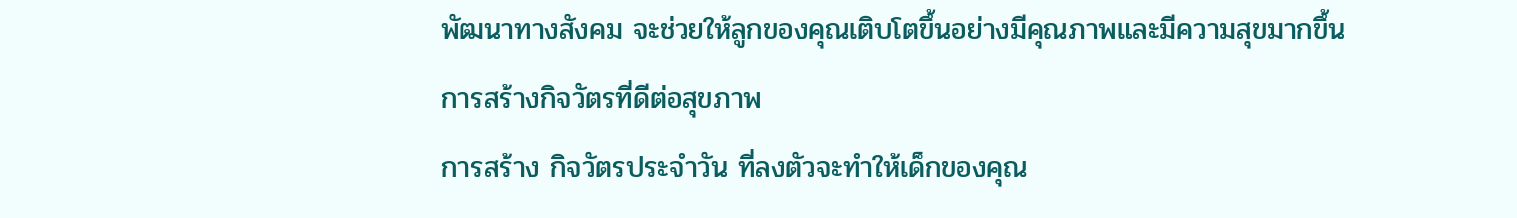พัฒนาทางสังคม จะช่วยให้ลูกของคุณเติบโตขึ้นอย่างมีคุณภาพและมีความสุขมากขึ้น
การสร้างกิจวัตรที่ดีต่อสุขภาพ
การสร้าง กิจวัตรประจำวัน ที่ลงตัวจะทำให้เด็กของคุณ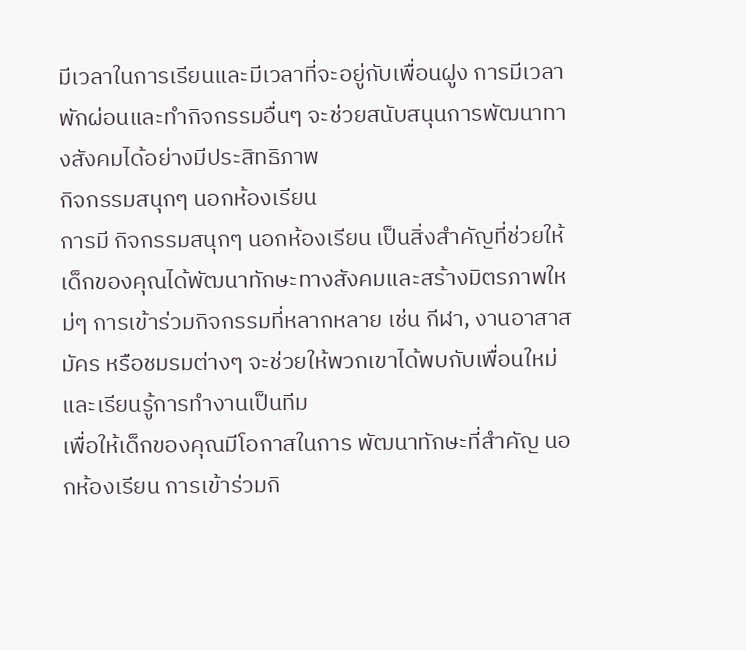มีเวลาในการเรียนและมีเวลาที่จะอยู่กับเพื่อนฝูง การมีเวลาพักผ่อนและทำกิจกรรมอื่นๆ จะช่วยสนับสนุนการพัฒนาทางสังคมได้อย่างมีประสิทธิภาพ
กิจกรรมสนุกๆ นอกห้องเรียน
การมี กิจกรรมสนุกๆ นอกห้องเรียน เป็นสิ่งสำคัญที่ช่วยให้เด็กของคุณได้พัฒนาทักษะทางสังคมและสร้างมิตรภาพใหม่ๆ การเข้าร่วมกิจกรรมที่หลากหลาย เช่น กีฬา, งานอาสาสมัคร หรือชมรมต่างๆ จะช่วยให้พวกเขาได้พบกับเพื่อนใหม่และเรียนรู้การทำงานเป็นทีม
เพื่อให้เด็กของคุณมีโอกาสในการ พัฒนาทักษะที่สำคัญ นอกห้องเรียน การเข้าร่วมกิ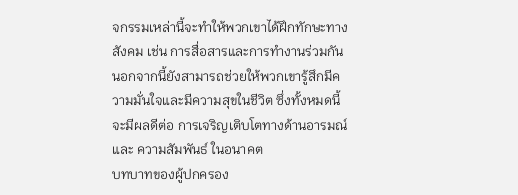จกรรมเหล่านี้จะทำให้พวกเขาได้ฝึกทักษะทางสังคม เช่น การสื่อสารและการทำงานร่วมกัน นอกจากนี้ยังสามารถช่วยให้พวกเขารู้สึกมีความมั่นใจและมีความสุขในชีวิต ซึ่งทั้งหมดนี้จะมีผลดีต่อ การเจริญเติบโตทางด้านอารมณ์ และ ความสัมพันธ์ ในอนาคต
บทบาทของผู้ปกครอง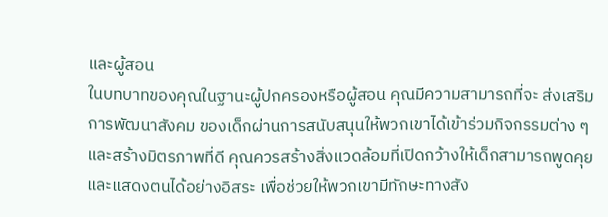และผู้สอน
ในบทบาทของคุณในฐานะผู้ปกครองหรือผู้สอน คุณมีความสามารถที่จะ ส่งเสริมการพัฒนาสังคม ของเด็กผ่านการสนับสนุนให้พวกเขาได้เข้าร่วมกิจกรรมต่าง ๆ และสร้างมิตรภาพที่ดี คุณควรสร้างสิ่งแวดล้อมที่เปิดกว้างให้เด็กสามารถพูดคุยและแสดงตนได้อย่างอิสระ เพื่อช่วยให้พวกเขามีทักษะทางสัง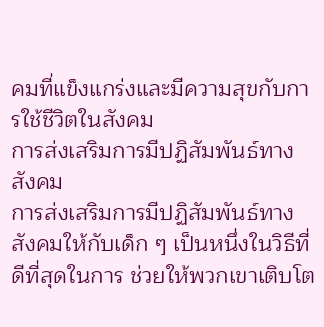คมที่แข็งแกร่งและมีความสุขกับการใช้ชีวิตในสังคม
การส่งเสริมการมีปฏิสัมพันธ์ทางสังคม
การส่งเสริมการมีปฏิสัมพันธ์ทางสังคมให้กับเด็ก ๆ เป็นหนึ่งในวิธีที่ดีที่สุดในการ ช่วยให้พวกเขาเติบโต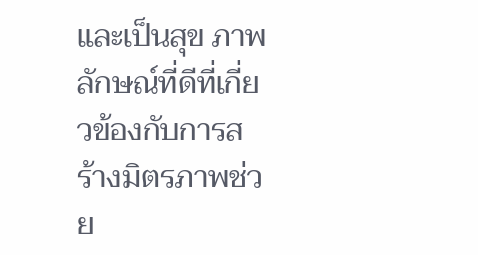และเป็นสุข ภาพลักษณ์ที่ดีที่เกี่ยวข้องกับการสร้างมิตรภาพช่วย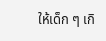ให้เด็ก ๆ เกิ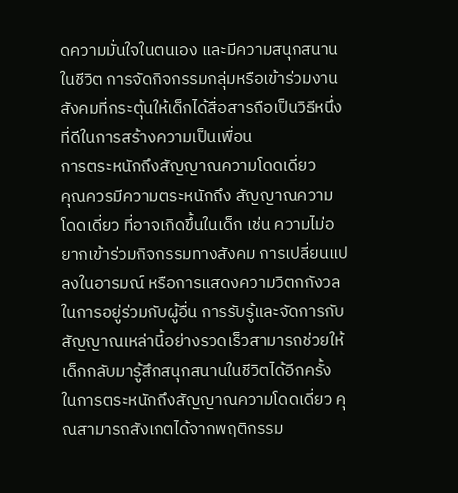ดความมั่นใจในตนเอง และมีความสนุกสนานในชีวิต การจัดกิจกรรมกลุ่มหรือเข้าร่วมงานสังคมที่กระตุ้นให้เด็กได้สื่อสารถือเป็นวิธีหนึ่งที่ดีในการสร้างความเป็นเพื่อน
การตระหนักถึงสัญญาณความโดดเดี่ยว
คุณควรมีความตระหนักถึง สัญญาณความโดดเดี่ยว ที่อาจเกิดขึ้นในเด็ก เช่น ความไม่อยากเข้าร่วมกิจกรรมทางสังคม การเปลี่ยนแปลงในอารมณ์ หรือการแสดงความวิตกกังวลในการอยู่ร่วมกับผู้อื่น การรับรู้และจัดการกับสัญญาณเหล่านี้อย่างรวดเร็วสามารถช่วยให้เด็กกลับมารู้สึกสนุกสนานในชีวิตได้อีกครั้ง
ในการตระหนักถึงสัญญาณความโดดเดี่ยว คุณสามารถสังเกตได้จากพฤติกรรม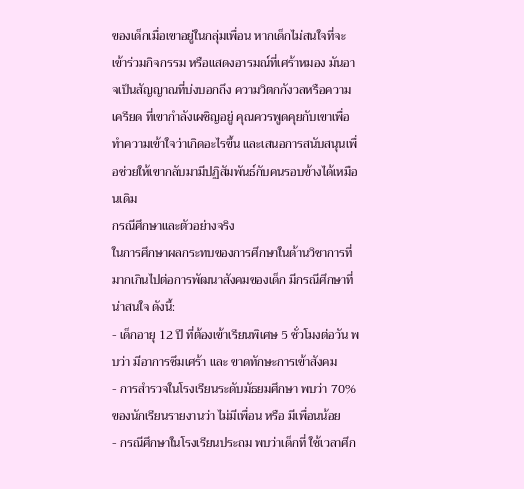ของเด็กเมื่อเขาอยู่ในกลุ่มเพื่อน หากเด็กไม่สนใจที่จะเข้าร่วมกิจกรรม หรือแสดงอารมณ์ที่เศร้าหมอง มันอาจเป็นสัญญาณที่บ่งบอกถึง ความวิตกกังวลหรือความเครียด ที่เขากำลังเผชิญอยู่ คุณควรพูดคุยกับเขาเพื่อทำความเข้าใจว่าเกิดอะไรขึ้น และเสนอการสนับสนุนเพื่อช่วยให้เขากลับมามีปฏิสัมพันธ์กับคนรอบข้างได้เหมือนเดิม
กรณีศึกษาและตัวอย่างจริง
ในการศึกษาผลกระทบของการศึกษาในด้านวิชาการที่มากเกินไปต่อการพัฒนาสังคมของเด็ก มีกรณีศึกษาที่น่าสนใจ ดังนี้:
- เด็กอายุ 12 ปี ที่ต้องเข้าเรียนพิเศษ 5 ชั่วโมงต่อวัน พบว่า มีอาการซึมเศร้า และ ขาดทักษะการเข้าสังคม
- การสำรวจในโรงเรียนระดับมัธยมศึกษา พบว่า 70% ของนักเรียนรายงานว่า ไม่มีเพื่อน หรือ มีเพื่อนน้อย
- กรณีศึกษาในโรงเรียนประถม พบว่าเด็กที่ ใช้เวลาศึก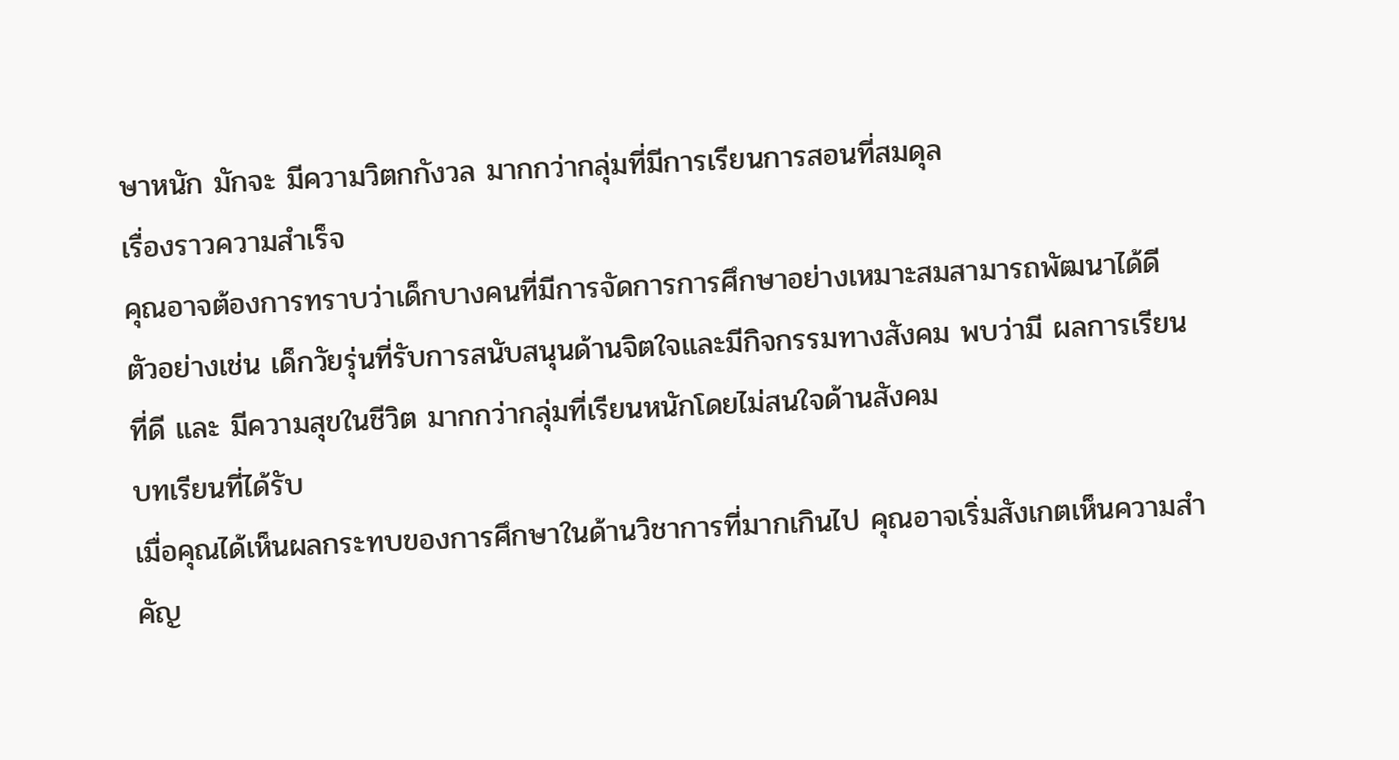ษาหนัก มักจะ มีความวิตกกังวล มากกว่ากลุ่มที่มีการเรียนการสอนที่สมดุล
เรื่องราวความสำเร็จ
คุณอาจต้องการทราบว่าเด็กบางคนที่มีการจัดการการศึกษาอย่างเหมาะสมสามารถพัฒนาได้ดี ตัวอย่างเช่น เด็กวัยรุ่นที่รับการสนับสนุนด้านจิตใจและมีกิจกรรมทางสังคม พบว่ามี ผลการเรียนที่ดี และ มีความสุขในชีวิต มากกว่ากลุ่มที่เรียนหนักโดยไม่สนใจด้านสังคม
บทเรียนที่ได้รับ
เมื่อคุณได้เห็นผลกระทบของการศึกษาในด้านวิชาการที่มากเกินไป คุณอาจเริ่มสังเกตเห็นความสำคัญ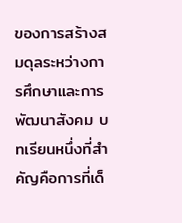ของการสร้างสมดุลระหว่างการศึกษาและการพัฒนาสังคม บทเรียนหนึ่งที่สำคัญคือการที่เด็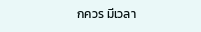กควร มีเวลา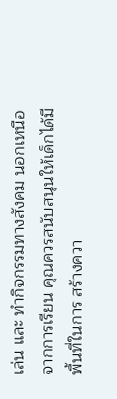เล่น และ ทำกิจกรรมทางสังคม นอกเหนือจากการเรียน คุณควรสนับสนุนให้เด็กได้มีพื้นที่ในการ สร้างควา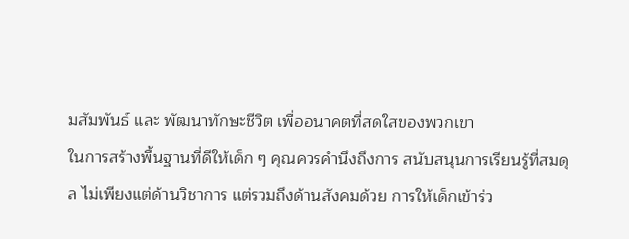มสัมพันธ์ และ พัฒนาทักษะชีวิต เพื่ออนาคตที่สดใสของพวกเขา
ในการสร้างพื้นฐานที่ดีให้เด็ก ๆ คุณควรคำนึงถึงการ สนับสนุนการเรียนรู้ที่สมดุล ไม่เพียงแต่ด้านวิชาการ แต่รวมถึงด้านสังคมด้วย การให้เด็กเข้าร่ว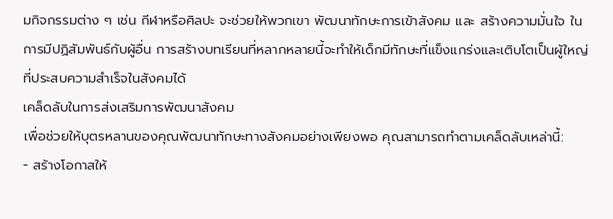มกิจกรรมต่าง ๆ เช่น กีฬาหรือศิลปะ จะช่วยให้พวกเขา พัฒนาทักษะการเข้าสังคม และ สร้างความมั่นใจ ในการมีปฏิสัมพันธ์กับผู้อื่น การสร้างบทเรียนที่หลากหลายนี้จะทำให้เด็กมีทักษะที่แข็งแกร่งและเติบโตเป็นผู้ใหญ่ที่ประสบความสำเร็จในสังคมได้
เคล็ดลับในการส่งเสริมการพัฒนาสังคม
เพื่อช่วยให้บุตรหลานของคุณพัฒนาทักษะทางสังคมอย่างเพียงพอ คุณสามารถทำตามเคล็ดลับเหล่านี้:
- สร้างโอกาสให้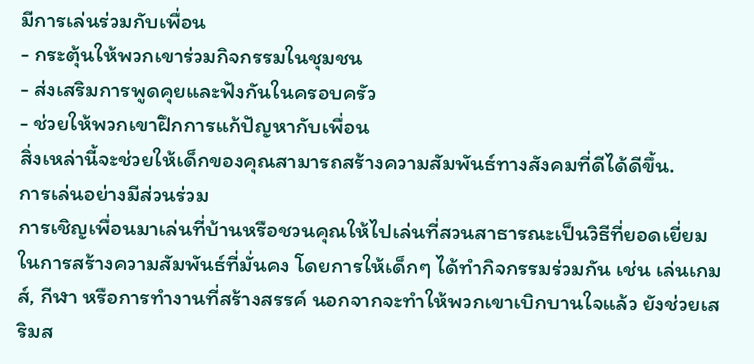มีการเล่นร่วมกับเพื่อน
- กระตุ้นให้พวกเขาร่วมกิจกรรมในชุมชน
- ส่งเสริมการพูดคุยและฟังกันในครอบครัว
- ช่วยให้พวกเขาฝึกการแก้ปัญหากับเพื่อน
สิ่งเหล่านี้จะช่วยให้เด็กของคุณสามารถสร้างความสัมพันธ์ทางสังคมที่ดีได้ดีขึ้น.
การเล่นอย่างมีส่วนร่วม
การเชิญเพื่อนมาเล่นที่บ้านหรือชวนคุณให้ไปเล่นที่สวนสาธารณะเป็นวิธีที่ยอดเยี่ยมในการสร้างความสัมพันธ์ที่มั่นคง โดยการให้เด็กๆ ได้ทำกิจกรรมร่วมกัน เช่น เล่นเกมส์, กีฬา หรือการทำงานที่สร้างสรรค์ นอกจากจะทำให้พวกเขาเบิกบานใจแล้ว ยังช่วยเสริมส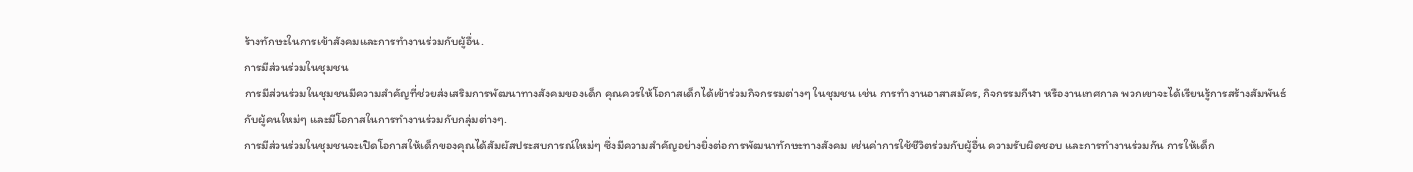ร้างทักษะในการเข้าสังคมและการทำงานร่วมกับผู้อื่น.
การมีส่วนร่วมในชุมชน
การมีส่วนร่วมในชุมชนมีความสำคัญที่ช่วยส่งเสริมการพัฒนาทางสังคมของเด็ก คุณควรให้โอกาสเด็กได้เข้าร่วมกิจกรรมต่างๆ ในชุมชน เช่น การทำงานอาสาสมัคร, กิจกรรมกีฬา หรืองานเทศกาล พวกเขาจะได้เรียนรู้การสร้างสัมพันธ์กับผู้คนใหม่ๆ และมีโอกาสในการทำงานร่วมกับกลุ่มต่างๆ.
การมีส่วนร่วมในชุมชนจะเปิดโอกาสให้เด็กของคุณได้สัมผัสประสบการณ์ใหม่ๆ ซึ่งมีความสำคัญอย่างยิ่งต่อการพัฒนาทักษะทางสังคม เช่นค่าการใช้ชีวิตร่วมกับผู้อื่น ความรับผิดชอบ และการทำงานร่วมกัน การให้เด็ก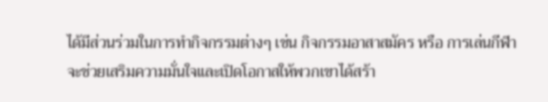ได้มีส่วนร่วมในการทำกิจกรรมต่างๆ เช่น กิจกรรมอาสาสมัคร หรือ การเล่นกีฬา จะช่วยเสริมความมั่นใจและเปิดโอกาสให้พวกเขาได้สร้า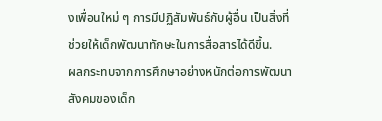งเพื่อนใหม่ ๆ การมีปฏิสัมพันธ์กับผู้อื่น เป็นสิ่งที่ช่วยให้เด็กพัฒนาทักษะในการสื่อสารได้ดีขึ้น.
ผลกระทบจากการศึกษาอย่างหนักต่อการพัฒนาสังคมของเด็ก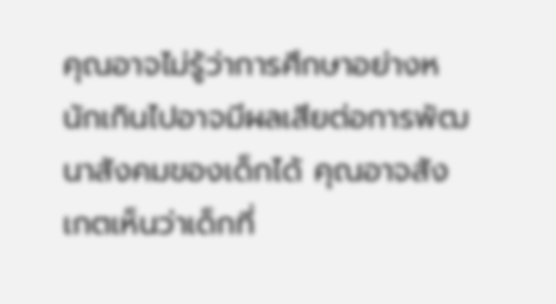คุณอาจไม่รู้ว่าการศึกษาอย่างหนักเกินไปอาจมีผลเสียต่อการพัฒนาสังคมของเด็กได้ คุณอาจสังเกตเห็นว่าเด็กที่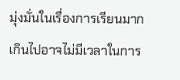มุ่งมั่นในเรื่องการเรียนมากเกินไปอาจไม่มีเวลาในการ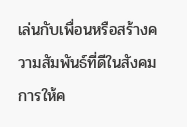เล่นกับเพื่อนหรือสร้างความสัมพันธ์ที่ดีในสังคม การให้ค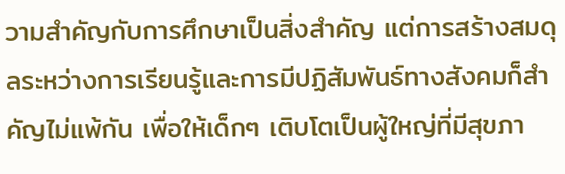วามสำคัญกับการศึกษาเป็นสิ่งสำคัญ แต่การสร้างสมดุลระหว่างการเรียนรู้และการมีปฏิสัมพันธ์ทางสังคมก็สำคัญไม่แพ้กัน เพื่อให้เด็กๆ เติบโตเป็นผู้ใหญ่ที่มีสุขภา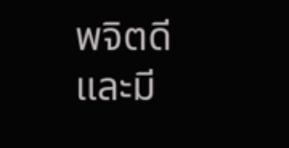พจิตดีและมี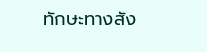ทักษะทางสัง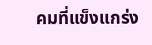คมที่แข็งแกร่ง